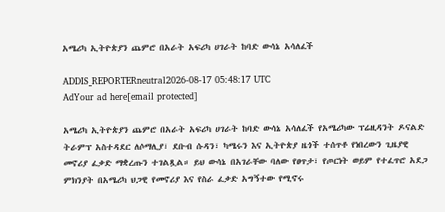አሜሪካ ኢትዮጵያን ጨምሮ በአራት አፍሪካ ሀገራት ከባድ ውሳኔ አሳለፈች

ADDIS_REPORTERneutral2026-08-17 05:48:17 UTC
AdYour ad here[email protected]

አሜሪካ ኢትዮጵያን ጨምሮ በአራት አፍሪካ ሀገራት ከባድ ውሳኔ አሳለፈች የአሜሪካው ፕሬዚዳንት ዶናልድ ትራምፕ አስተዳደር ለሶማሊያ፣ ደቡብ ሱዳን፣ ካሜሩን እና ኢትዮጵያ ዜጎች ተሰጥቶ የነበረውን ጊዜያዊ መኖሪያ ፈቃድ ማቋረጡን ተገልጿል። ይህ ውሳኔ በአገራቸው ባለው የፀጥታ፣ የጦርነት ወይም የተፈጥሮ አደጋ ምክንያት በአሜሪካ ህጋዊ የመኖሪያ እና የስራ ፈቃድ አግኝተው የሚኖሩ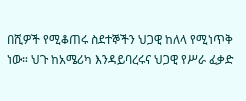በሺዎች የሚቆጠሩ ስደተኞችን ህጋዊ ከለላ የሚነጥቅ ነው። ህጉ ከአሜሪካ እንዳይባረሩና ህጋዊ የሥራ ፈቃድ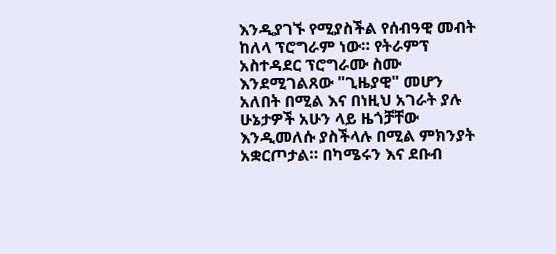እንዲያገኙ የሚያስችል የሰብዓዊ መብት ከለላ ፕሮግራም ነው። የትራምፕ አስተዳደር ፕሮግራሙ ስሙ እንደሚገልጸው "ጊዜያዊ" መሆን አለበት በሚል እና በነዚህ አገራት ያሉ ሁኔታዎች አሁን ላይ ዜጎቻቸው እንዲመለሱ ያስችላሉ በሚል ምክንያት አቋርጦታል። በካሜሩን እና ደቡብ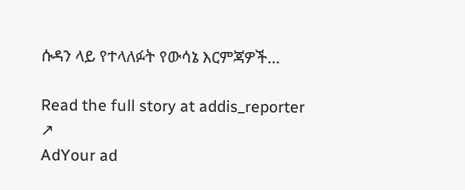ሱዳን ላይ የተላለፉት የውሳኔ እርምጃዎች…

Read the full story at addis_reporter ↗
AdYour ad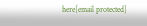here[email protected]